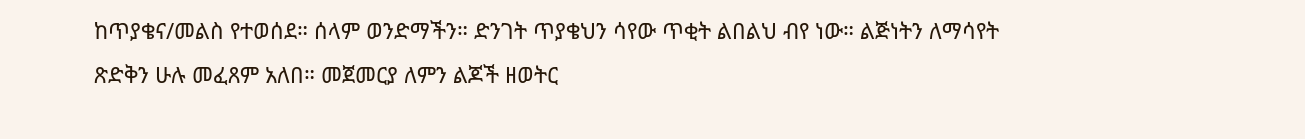ከጥያቄና/መልስ የተወሰደ። ሰላም ወንድማችን። ድንገት ጥያቄህን ሳየው ጥቂት ልበልህ ብየ ነው። ልጅነትን ለማሳየት ጽድቅን ሁሉ መፈጸም አለበ። መጀመርያ ለምን ልጆች ዘወትር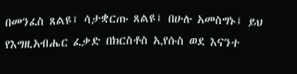በመንፈስ ጸልዩ፤ ሳታቋርጡ ጸልዩ፤ በሁሉ አመስግኑ፤ ይህ የእግዚአብሔር ፈቃድ በክርስቶስ ኢየሱስ ወደ እናንተ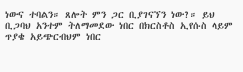ነውና ተባልን። ጸሎት ምን ጋር ቢያገናኘን ነው?። ይህ ቢጋባህ አንተም ትለማመደው ነበር በክርስቶስ ኢየሱስ ላይም ጥያቄ አይጭርብህም ነበር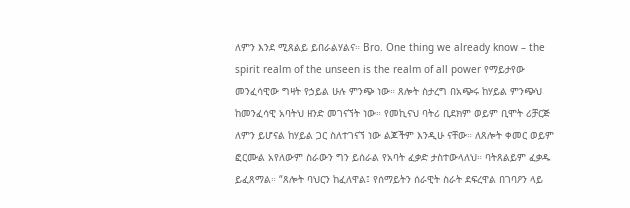ለምን እንደ ሚጸልይ ይበራልሃልና። Bro. One thing we already know – the spirit realm of the unseen is the realm of all power የማይታየው መንፈሳዊው ግዛት የኃይል ሁሉ ምንጭ ነው። ጸሎት ስታረግ በአጭሩ ከሃይል ምንጭህ ከመንፈሳዊ አባትህ ዘንድ መገናኘት ነው። የመኪናህ ባትሪ ቢደክም ወይም ቢሞት ሪቻርጅ ለምን ይሆናል ከሃይል ጋር ስለተገናኘ ነው ልጆችም እንዲሁ ናቸው። ለጸሎት ቀመር ወይም ፎርሙል አየለውም ስራውን ግን ይሰራል የአባት ፈቃድ ታስተውላለህ። ባትጸልይም ፈቃዱ ይፈጸማል። “ጸሎት ባህርን ከፈለዋል፤ የሰማይትን ሰራዊት ስራት ደፍረዋል በገባዖን ላይ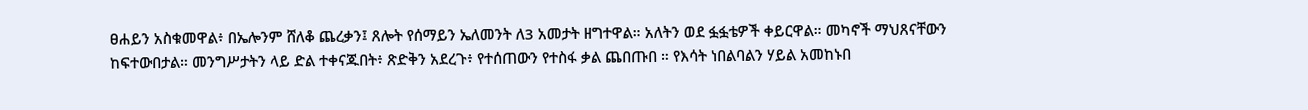ፀሐይን አስቁመዋል፥ በኤሎንም ሸለቆ ጨረቃን፤ ጸሎት የሰማይን ኤለመንት ለ3 አመታት ዘግተዋል። አለትን ወደ ፏፏቴዎች ቀይርዋል። መካኖች ማህጸናቸውን ከፍተውበታል። መንግሥታትን ላይ ድል ተቀናጁበት፥ ጽድቅን አደረጉ፥ የተሰጠውን የተስፋ ቃል ጨበጡበ ። የእሳት ነበልባልን ሃይል አመከኑበ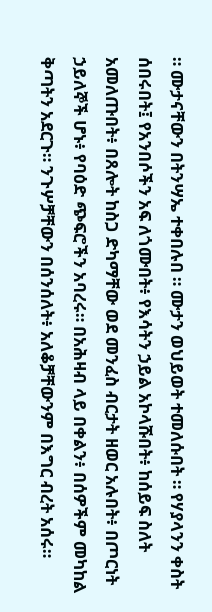። ሙታናቸውን በትንሣኤ ተቀበሉበ ። ሙታን ወህይወት ተመለሱበት ። የሃያላንን ቀስት ሰበሩበት፤ የአንበሶችን አፍ ለጎሙበት፥ የእሳትን ኃይል አኮላሹበት፥ ከሰይፍ ስለት አመለጡበት፥ በጸሎት ከስጋ ድካማቸው ወደ መንፈስ ብርታት ዘወር አሉበት፥ በጦርነት ኃይለኞች ሆኑ፥ የባዕድ ጭፍሮችን አባረሩ። በአሕዛብ ላይ በቀልን፥ በሰዎችም መካከል ቅጣትን አደርጉ። ንጉሦቻቸውን በሰንሰለት፥ አለቆቻቸውንም በእግር ብረት አሰሩ።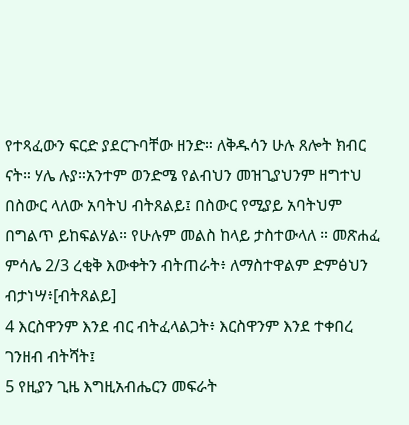የተጻፈውን ፍርድ ያደርጉባቸው ዘንድ። ለቅዱሳን ሁሉ ጸሎት ክብር ናት። ሃሌ ሉያ።አንተም ወንድሜ የልብህን መዝጊያህንም ዘግተህ በስውር ላለው አባትህ ብትጸልይ፤ በስውር የሚያይ አባትህም በግልጥ ይከፍልሃል። የሁሉም መልስ ከላይ ታስተውላለ ። መጽሐፈ ምሳሌ 2/3 ረቂቅ እውቀትን ብትጠራት፥ ለማስተዋልም ድምፅህን ብታነሣ፥[ብትጸልይ]
4 እርስዋንም እንደ ብር ብትፈላልጋት፥ እርስዋንም እንደ ተቀበረ ገንዘብ ብትሻት፤
5 የዚያን ጊዜ እግዚአብሔርን መፍራት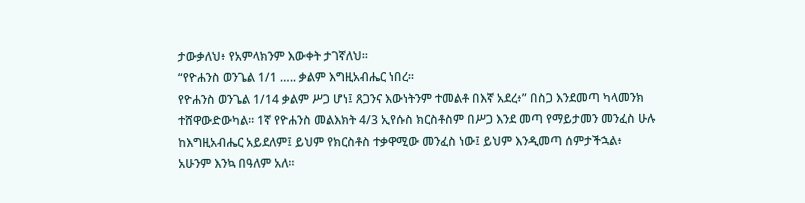ታውቃለህ፥ የአምላክንም እውቀት ታገኛለህ።
“የዮሐንስ ወንጌል 1/1 ….. ቃልም እግዚአብሔር ነበረ።
የዮሐንስ ወንጌል 1/14 ቃልም ሥጋ ሆነ፤ ጸጋንና እውነትንም ተመልቶ በእኛ አደረ፥” በስጋ እንደመጣ ካላመንክ ተሸዋውድውካል። 1ኛ የዮሐንስ መልእክት 4/3 ኢየሱስ ክርስቶስም በሥጋ እንደ መጣ የማይታመን መንፈስ ሁሉ ከእግዚአብሔር አይደለም፤ ይህም የክርስቶስ ተቃዋሚው መንፈስ ነው፤ ይህም እንዲመጣ ሰምታችኋል፥ አሁንም እንኳ በዓለም አለ።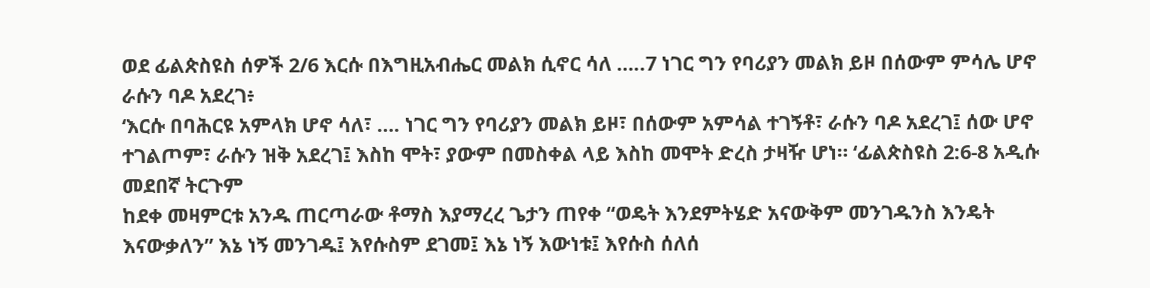ወደ ፊልጵስዩስ ሰዎች 2/6 እርሱ በእግዚአብሔር መልክ ሲኖር ሳለ …..7 ነገር ግን የባሪያን መልክ ይዞ በሰውም ምሳሌ ሆኖ ራሱን ባዶ አደረገ፥
‘እርሱ በባሕርዩ አምላክ ሆኖ ሳለ፣ …. ነገር ግን የባሪያን መልክ ይዞ፣ በሰውም አምሳል ተገኝቶ፣ ራሱን ባዶ አደረገ፤ ሰው ሆኖ ተገልጦም፣ ራሱን ዝቅ አደረገ፤ እስከ ሞት፣ ያውም በመስቀል ላይ እስከ መሞት ድረስ ታዛዥ ሆነ። ‘ፊልጵስዩስ 2:6-8 አዲሱ መደበኛ ትርጉም
ከደቀ መዛምርቱ አንዱ ጠርጣራው ቶማስ እያማረረ ጌታን ጠየቀ “ወዴት እንደምትሄድ አናውቅም መንገዱንስ እንዴት እናውቃለን” እኔ ነኝ መንገዱ፤ እየሱስም ደገመ፤ እኔ ነኝ እውነቱ፤ እየሱስ ሰለሰ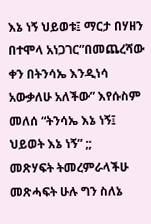እኔ ነኝ ህይወቱ፤ ማርታ በሃዘን በተሞላ አነጋገር”በመጨረሻው ቀን በትንሳኤ እንዲነሳ አውቃለሁ አለችው” እየሱስም መለሰ “ትንሳኤ እኔ ነኝ፤ ህይወት እኔ ነኝ” ;;
መጽሃፍት ትመረምራላችሁ መጽሓፍት ሁሉ ግን ስለኔ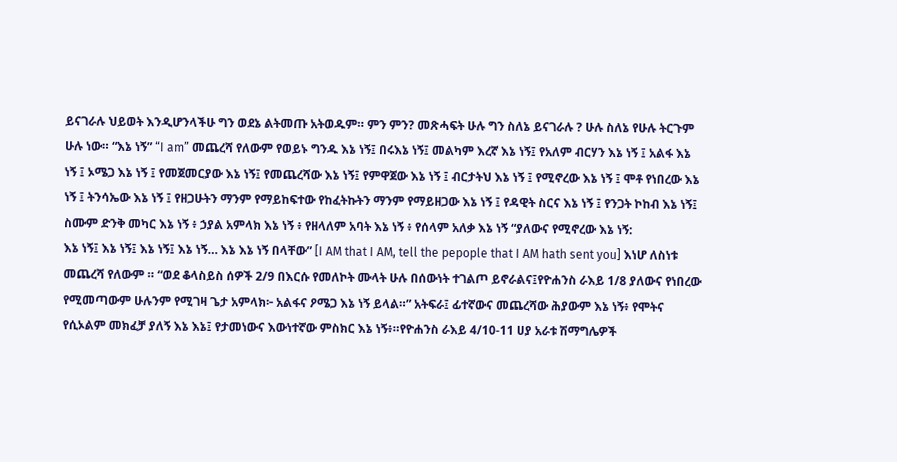ይናገራሉ ህይወት እንዲሆንላችሁ ግን ወደኔ ልትመጡ አትወዱም። ምን ምን? መጽሓፍት ሁሉ ግን ስለኔ ይናገራሉ ? ሁሉ ስለኔ የሁሉ ትርጉም ሁሉ ነው። “እኔ ነኝ” “I am” መጨረሻ የለውም የወይኑ ግንዱ እኔ ነኝ፤ በሩእኔ ነኝ፤ መልካም እረኛ እኔ ነኝ፤ የአለም ብርሃን እኔ ነኝ ፤ አልፋ እኔ ነኝ ፤ ኦሜጋ እኔ ነኝ ፤ የመጀመርያው እኔ ነኝ፤ የመጨረሻው እኔ ነኝ፤ የምዋጀው እኔ ነኝ ፤ ብርታትህ እኔ ነኝ ፤ የሚኖረው እኔ ነኝ ፤ ሞቶ የነበረው እኔ ነኝ ፤ ትንሳኤው እኔ ነኝ ፤ የዘጋሁትን ማንም የማይከፍተው የከፈትኩትን ማንም የማይዘጋው እኔ ነኝ ፤ የዳዊት ስርና እኔ ነኝ ፤ የንጋት ኮከብ እኔ ነኝ፤ ስሙም ድንቅ መካር እኔ ነኝ ፥ ኃያል አምላክ እኔ ነኝ ፥ የዘላለም አባት እኔ ነኝ ፥ የሰላም አለቃ እኔ ነኝ “ያለውና የሚኖረው እኔ ነኝ:
እኔ ነኝ፤ እኔ ነኝ፤ እኔ ነኝ፤ እኔ ነኝ… እኔ እኔ ነኝ በላቸው” [I AM that I AM, tell the pepople that I AM hath sent you] እነሆ ለስነቱ መጨረሻ የለውም ። “ወደ ቆላስይስ ሰዎች 2/9 በእርሱ የመለኮት ሙላት ሁሉ በሰውነት ተገልጦ ይኖራልና፤የዮሐንስ ራእይ 1/8 ያለውና የነበረው የሚመጣውም ሁሉንም የሚገዛ ጌታ አምላክ፦ አልፋና ዖሜጋ እኔ ነኝ ይላል።” አትፍራ፤ ፊተኛውና መጨረሻው ሕያውም እኔ ነኝ፥ የሞትና የሲኦልም መክፈቻ ያለኝ እኔ እኔ፤ የታመነውና እውነተኛው ምስክር እኔ ነኝ፥።የዮሐንስ ራእይ 4/10-11 ሀያ አራቱ ሽማግሌዎች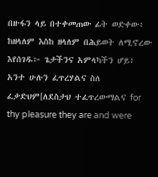በዙፋን ላይ በተቀመጠው ፊት ወድቀው፥ ከዘላለም እስከ ዘላለም በሕይወት ለሚኖረው እየሰገዱ፦ ጌታችንና አምላካችን ሆይ፥ አንተ ሁሉን ፈጥረሃልና ስለ ፈቃድህም[ለደስታህ ተፈጥረውማልና for thy pleasure they are and were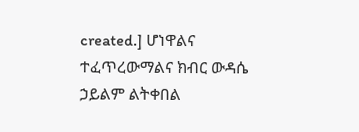created.] ሆነዋልና ተፈጥረውማልና ክብር ውዳሴ ኃይልም ልትቀበል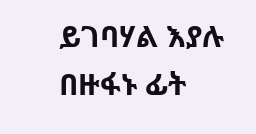ይገባሃል እያሉ በዙፋኑ ፊት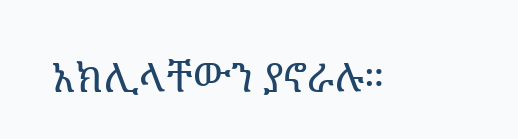አክሊላቸውን ያኖራሉ።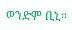ወንድም ቢኒ።